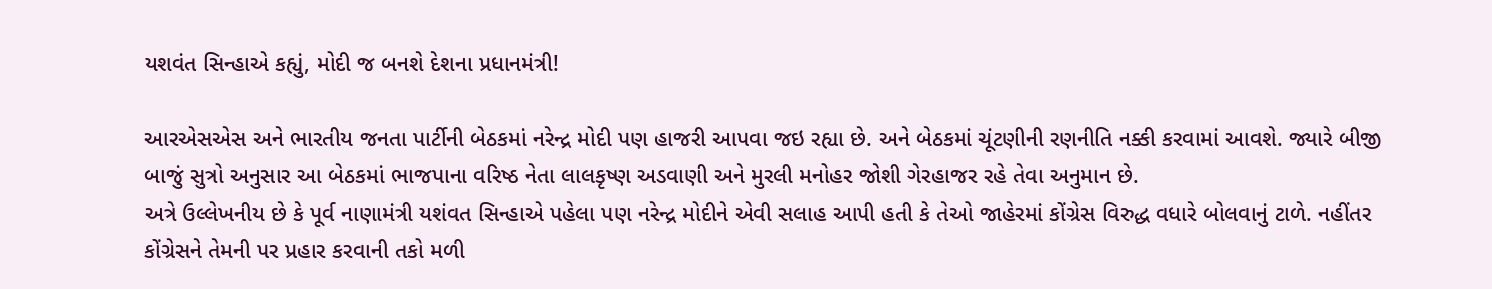યશવંત સિન્હાએ કહ્યું, મોદી જ બનશે દેશના પ્રધાનમંત્રી!

આરએસએસ અને ભારતીય જનતા પાર્ટીની બેઠકમાં નરેન્દ્ર મોદી પણ હાજરી આપવા જઇ રહ્યા છે. અને બેઠકમાં ચૂંટણીની રણનીતિ નક્કી કરવામાં આવશે. જ્યારે બીજી બાજું સુત્રો અનુસાર આ બેઠકમાં ભાજપાના વરિષ્ઠ નેતા લાલકૃષ્ણ અડવાણી અને મુરલી મનોહર જોશી ગેરહાજર રહે તેવા અનુમાન છે.
અત્રે ઉલ્લેખનીય છે કે પૂર્વ નાણામંત્રી યશંવત સિન્હાએ પહેલા પણ નરેન્દ્ર મોદીને એવી સલાહ આપી હતી કે તેઓ જાહેરમાં કોંગ્રેસ વિરુદ્ધ વધારે બોલવાનું ટાળે. નહીંતર કોંગ્રેસને તેમની પર પ્રહાર કરવાની તકો મળી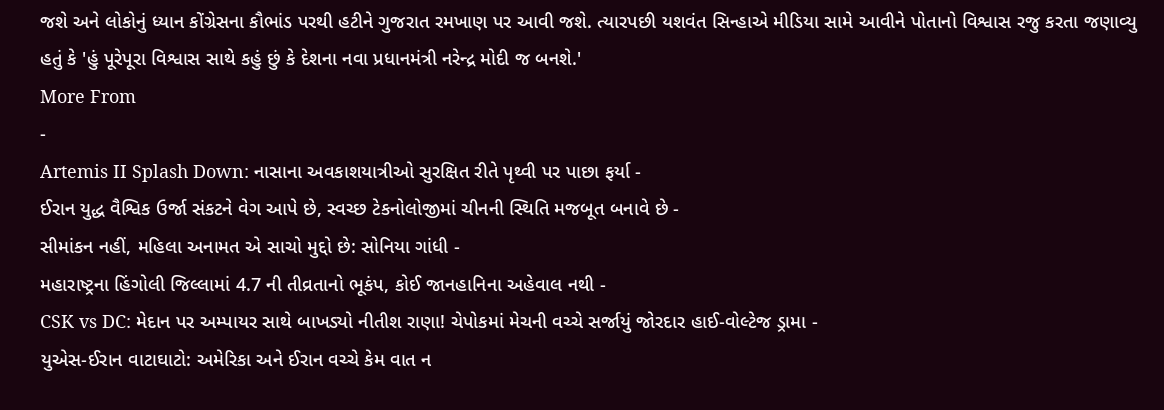જશે અને લોકોનું ધ્યાન કોંગ્રેસના કૌભાંડ પરથી હટીને ગુજરાત રમખાણ પર આવી જશે. ત્યારપછી યશવંત સિન્હાએ મીડિયા સામે આવીને પોતાનો વિશ્વાસ રજુ કરતા જણાવ્યુ હતું કે 'હું પૂરેપૂરા વિશ્વાસ સાથે કહું છું કે દેશના નવા પ્રધાનમંત્રી નરેન્દ્ર મોદી જ બનશે.'
More From
-
Artemis II Splash Down: નાસાના અવકાશયાત્રીઓ સુરક્ષિત રીતે પૃથ્વી પર પાછા ફર્યા -
ઈરાન યુદ્ધ વૈશ્વિક ઉર્જા સંકટને વેગ આપે છે, સ્વચ્છ ટેકનોલોજીમાં ચીનની સ્થિતિ મજબૂત બનાવે છે -
સીમાંકન નહીં, મહિલા અનામત એ સાચો મુદ્દો છે: સોનિયા ગાંધી -
મહારાષ્ટ્રના હિંગોલી જિલ્લામાં 4.7 ની તીવ્રતાનો ભૂકંપ, કોઈ જાનહાનિના અહેવાલ નથી -
CSK vs DC: મેદાન પર અમ્પાયર સાથે બાખડ્યો નીતીશ રાણા! ચેપોકમાં મેચની વચ્ચે સર્જાયું જોરદાર હાઈ-વોલ્ટેજ ડ્રામા -
યુએસ-ઈરાન વાટાઘાટો: અમેરિકા અને ઈરાન વચ્ચે કેમ વાત ન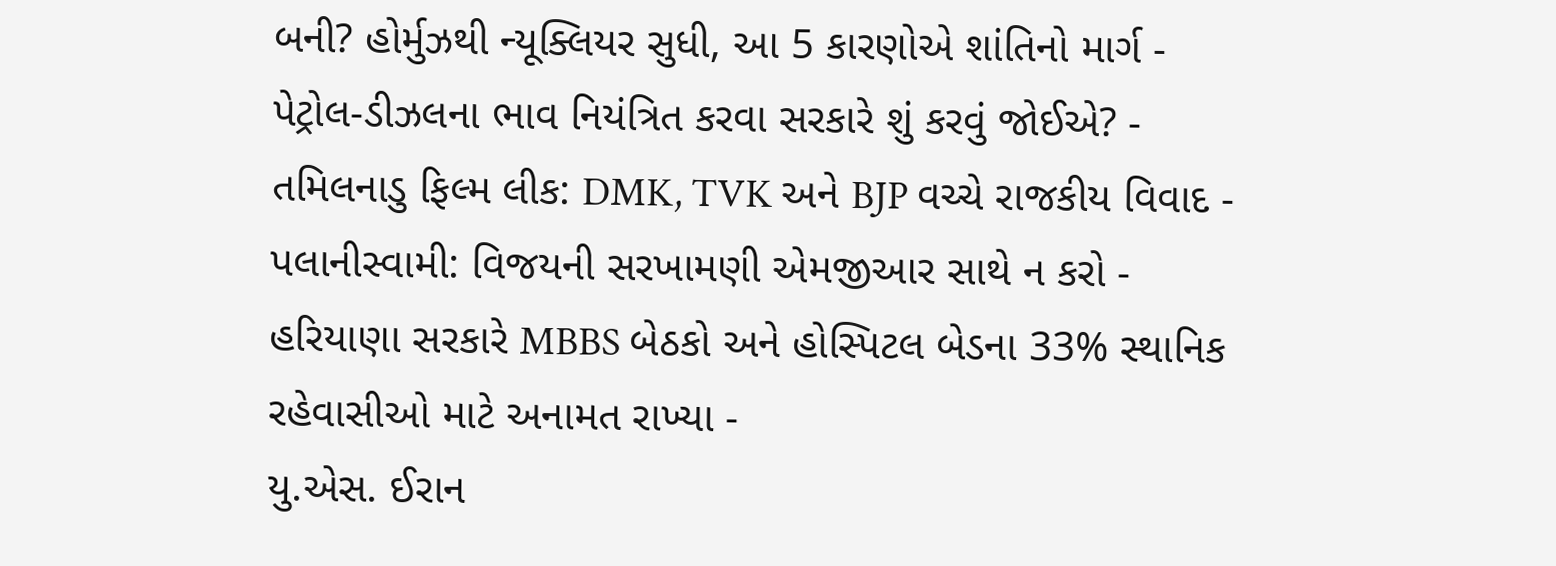બની? હોર્મુઝથી ન્યૂક્લિયર સુધી, આ 5 કારણોએ શાંતિનો માર્ગ -
પેટ્રોલ-ડીઝલના ભાવ નિયંત્રિત કરવા સરકારે શું કરવું જોઈએ? -
તમિલનાડુ ફિલ્મ લીક: DMK, TVK અને BJP વચ્ચે રાજકીય વિવાદ -
પલાનીસ્વામી: વિજયની સરખામણી એમજીઆર સાથે ન કરો -
હરિયાણા સરકારે MBBS બેઠકો અને હોસ્પિટલ બેડના 33% સ્થાનિક રહેવાસીઓ માટે અનામત રાખ્યા -
યુ.એસ. ઈરાન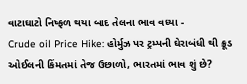વાટાઘાટો નિષ્ફળ થયા બાદ તેલના ભાવ વધ્યા -
Crude oil Price Hike: હોર્મુઝ પર ટ્રમ્પની ઘેરાબંધી થી ક્રૂડ ઓઈલની કિંમતમાં તેજ ઉછાળો, ભારતમાં ભાવ શું છે?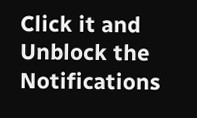Click it and Unblock the Notifications